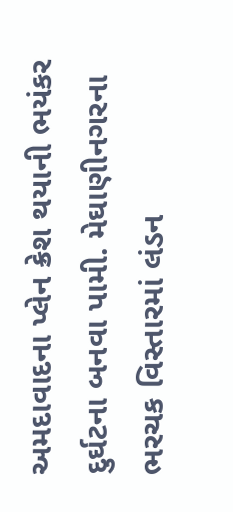અમદાવાદના પ્લેન ક્રેશ થયાની ભયંકર દુર્ઘટના બનવા પામી. મેઘાણીનગરના ભરચક વિસ્તારમાં લંડન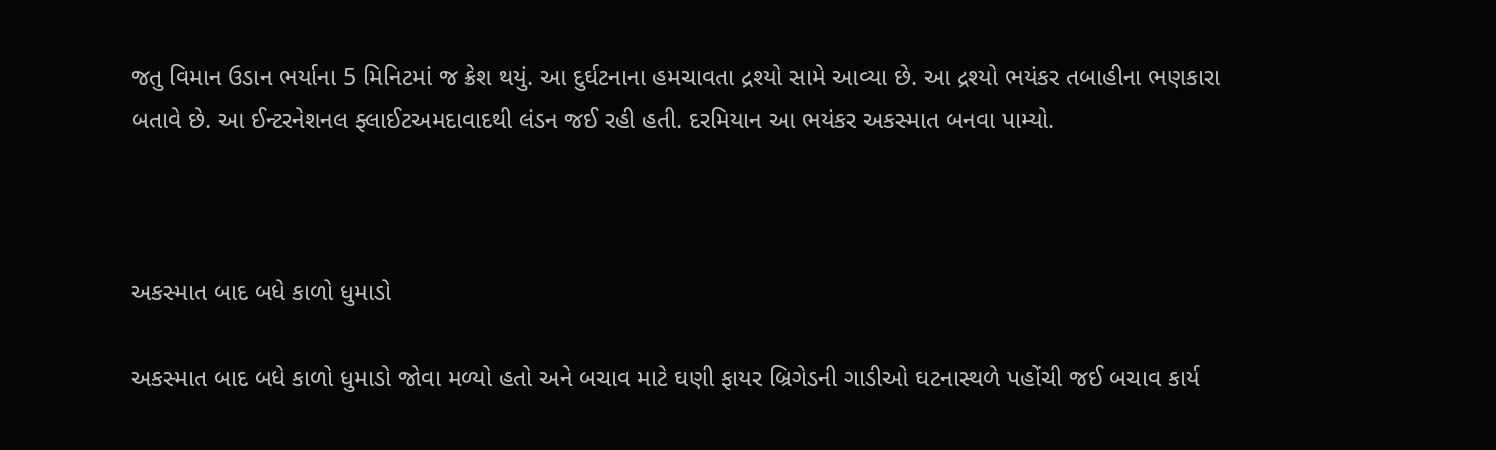જતુ વિમાન ઉડાન ભર્યાના 5 મિનિટમાં જ ક્રેશ થયું. આ દુર્ઘટનાના હમચાવતા દ્રશ્યો સામે આવ્યા છે. આ દ્રશ્યો ભયંકર તબાહીના ભણકારા બતાવે છે. આ ઈન્ટરનેશનલ ફ્લાઈટઅમદાવાદથી લંડન જઈ રહી હતી. દરમિયાન આ ભયંકર અકસ્માત બનવા પામ્યો.



અકસ્માત બાદ બધે કાળો ધુમાડો

અકસ્માત બાદ બધે કાળો ધુમાડો જોવા મળ્યો હતો અને બચાવ માટે ઘણી ફાયર બ્રિગેડની ગાડીઓ ઘટનાસ્થળે પહોંચી જઈ બચાવ કાર્ય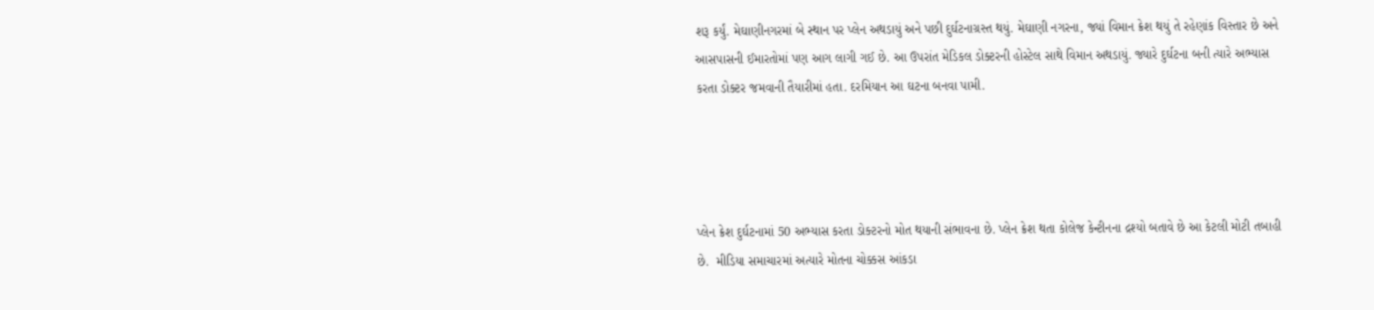શરૂ કર્યું. મેઘાણીનગરમાં બે સ્થાન પર પ્લેન અથડાયું અને પછી દુર્ઘટનાગ્રસ્ત થયું. મેઘાણી નગરના, જ્યાં વિમાન ક્રેશ થયું તે રહેણાંક વિસ્તાર છે અને આસપાસની ઈમારતોમાં પણ આગ લાગી ગઈ છે. આ ઉપરાંત મેડિકલ ડોક્ટરની હોસ્ટેલ સાથે વિમાન અથડાયું. જ્યારે દુર્ઘટના બની ત્યારે અભ્યાસ કરતા ડોક્ટર જમવાની તૈયારીમાં હતા. દરમિયાન આ ઘટના બનવા પામી.




પ્લેન ક્રેશ દુર્ઘટનામાં 50 અભ્યાસ કરતા ડોક્ટરનો મોત થયાની સંભાવના છે. પ્લેન ક્રેશ થતા કોલેજ કેન્ટીનના દ્રશ્યો બતાવે છે આ કેટલી મોટી તબાહી છે.  મીડિયા સમાચારમાં અત્યારે મોતના ચોક્કસ આંકડા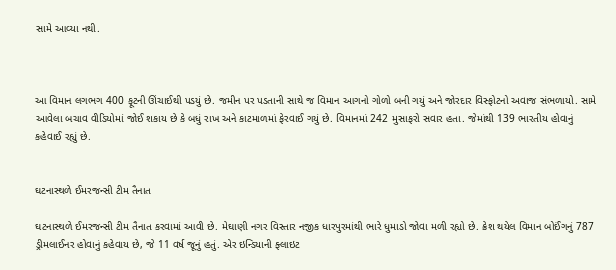સામે આવ્યા નથી.



આ વિમાન લગભગ 400 ફૂટની ઊંચાઈથી પડયું છે. જમીન પર પડતાની સાથે જ વિમાન આગનો ગોળો બની ગયું અને જોરદાર વિસ્ફોટનો અવાજ સંભળાયો. સામે આવેલા બચાવ વીડિયોમાં જોઈ શકાય છે કે બધું રાખ અને કાટમાળમાં ફેરવાઈ ગયું છે. વિમાનમાં 242 મુસાફરો સવાર હતા. જેમાંથી 139 ભારતીય હોવાનું કહેવાઈ રહ્યું છે.


ઘટનાસ્થળે ઈમરજન્સી ટીમ તૈનાત

ઘટનાસ્થળે ઈમરજન્સી ટીમ તૈનાત કરવામાં આવી છે. મેઘાણી નગર વિસ્તાર નજીક ધારપુરમાંથી ભારે ધુમાડો જોવા મળી રહ્યો છે. ક્રેશ થયેલ વિમાન બોઈંગનું 787 ડ્રીમલાઈનર હોવાનું કહેવાય છે, જે 11 વર્ષ જૂનું હતું. એર ઇન્ડિયાની ફ્લાઇટ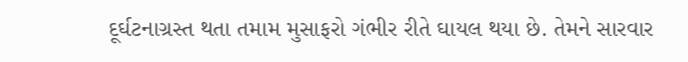દૂર્ઘટનાગ્રસ્ત થતા તમામ મુસાફરો ગંભીર રીતે ઘાયલ થયા છે. તેમને સારવાર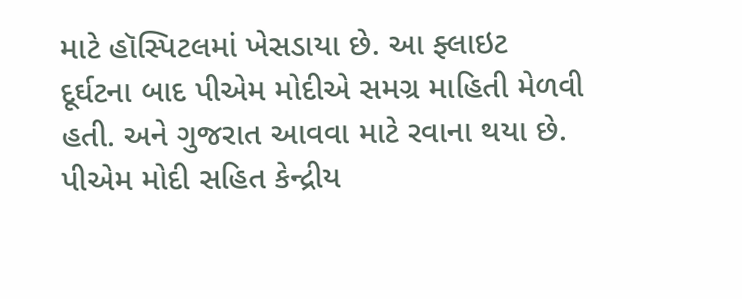માટે હૉસ્પિટલમાં ખેસડાયા છે. આ ફ્લાઇટ દૂર્ઘટના બાદ પીએમ મોદીએ સમગ્ર માહિતી મેળવી હતી. અને ગુજરાત આવવા માટે રવાના થયા છે. પીએમ મોદી સહિત કેન્દ્રીય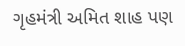ગૃહમંત્રી અમિત શાહ પણ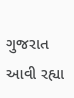ગુજરાત આવી રહ્યા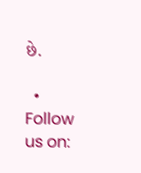છે.

  • Follow us on: